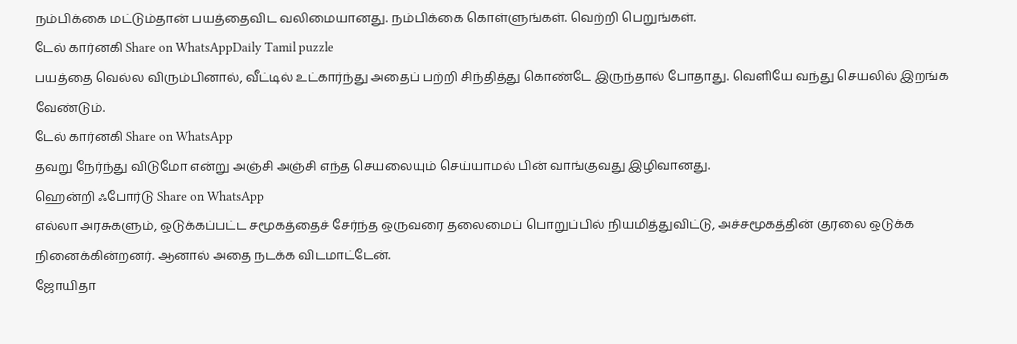நம்பிக்கை மட்டும்தான் பயத்தைவிட வலிமையானது. நம்பிக்கை கொள்ளுங்கள். வெற்றி பெறுங்கள்.
டேல் கார்னகி Share on WhatsAppDaily Tamil puzzle
பயத்தை வெல்ல விரும்பினால், வீட்டில் உட்கார்ந்து அதைப் பற்றி சிந்தித்து கொண்டே இருந்தால் போதாது. வெளியே வந்து செயலில் இறங்க வேண்டும்.
டேல் கார்னகி Share on WhatsApp
தவறு நேர்ந்து விடுமோ என்று அஞ்சி அஞ்சி எந்த செயலையும் செய்யாமல் பின் வாங்குவது இழிவானது.
ஹென்றி ஃபோர்டு Share on WhatsApp
எல்லா அரசுகளும், ஒடுக்கப்பட்ட சமூகத்தைச் சேர்ந்த ஒருவரை தலைமைப் பொறுப்பில் நியமித்துவிட்டு, அச்சமூகத்தின் குரலை ஒடுக்க நினைக்கின்றனர். ஆனால் அதை நடக்க விடமாட்டேன்.
ஜோயிதா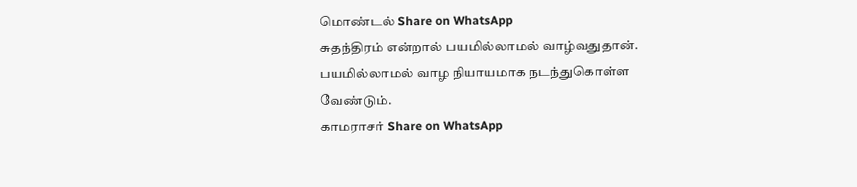மொண்டல் Share on WhatsApp
சுதந்திரம் என்றால் பயமில்லாமல் வாழ்வதுதான். பயமில்லாமல் வாழ நியாயமாக நடந்துகொள்ள வேண்டும்.
காமராசர் Share on WhatsApp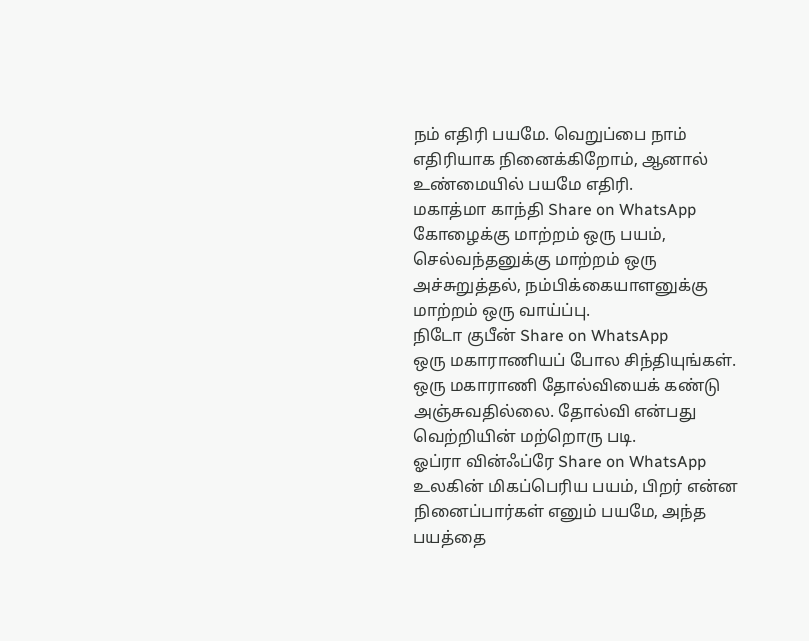நம் எதிரி பயமே. வெறுப்பை நாம் எதிரியாக நினைக்கிறோம், ஆனால் உண்மையில் பயமே எதிரி.
மகாத்மா காந்தி Share on WhatsApp
கோழைக்கு மாற்றம் ஒரு பயம், செல்வந்தனுக்கு மாற்றம் ஒரு அச்சுறுத்தல், நம்பிக்கையாளனுக்கு மாற்றம் ஒரு வாய்ப்பு.
நிடோ குபீன் Share on WhatsApp
ஒரு மகாராணியப் போல சிந்தியுங்கள். ஒரு மகாராணி தோல்வியைக் கண்டு அஞ்சுவதில்லை. தோல்வி என்பது வெற்றியின் மற்றொரு படி.
ஓப்ரா வின்ஃப்ரே Share on WhatsApp
உலகின் மிகப்பெரிய பயம், பிறர் என்ன நினைப்பார்கள் எனும் பயமே, அந்த பயத்தை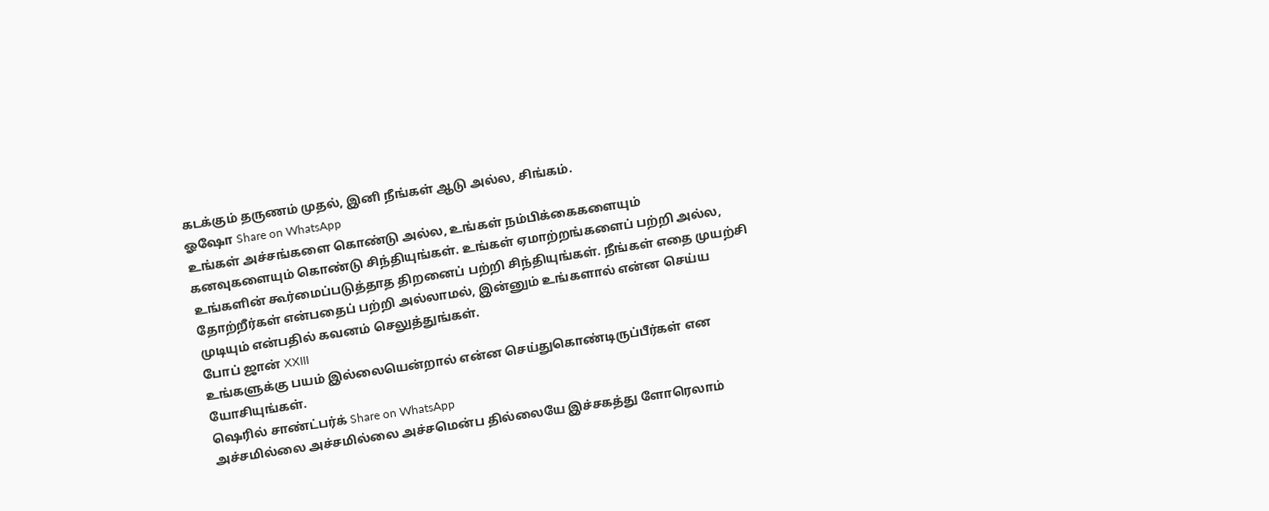கடக்கும் தருணம் முதல், இனி நீங்கள் ஆடு அல்ல, சிங்கம்.
ஓஷோ Share on WhatsApp
உங்கள் அச்சங்களை கொண்டு அல்ல, உங்கள் நம்பிக்கைகளையும் கனவுகளையும் கொண்டு சிந்தியுங்கள். உங்கள் ஏமாற்றங்களைப் பற்றி அல்ல, உங்களின் கூர்மைப்படுத்தாத திறனைப் பற்றி சிந்தியுங்கள். நீங்கள் எதை முயற்சி தோற்றீர்கள் என்பதைப் பற்றி அல்லாமல், இன்னும் உங்களால் என்ன செய்ய முடியும் என்பதில் கவனம் செலுத்துங்கள்.
போப் ஜான் XXIII
உங்களுக்கு பயம் இல்லையென்றால் என்ன செய்துகொண்டிருப்பீர்கள் என யோசியுங்கள்.
ஷெரில் சாண்ட்பர்க் Share on WhatsApp
அச்சமில்லை அச்சமில்லை அச்சமென்ப தில்லையே இச்சகத்து ளோரெலாம்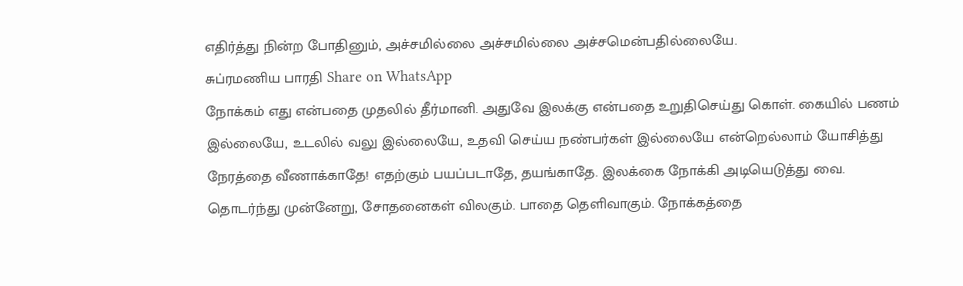எதிர்த்து நின்ற போதினும், அச்சமில்லை அச்சமில்லை அச்சமென்பதில்லையே.
சுப்ரமணிய பாரதி Share on WhatsApp
நோக்கம் எது என்பதை முதலில் தீர்மானி. அதுவே இலக்கு என்பதை உறுதிசெய்து கொள். கையில் பணம் இல்லையே, உடலில் வலு இல்லையே, உதவி செய்ய நண்பர்கள் இல்லையே என்றெல்லாம் யோசித்து நேரத்தை வீணாக்காதே! எதற்கும் பயப்படாதே, தயங்காதே. இலக்கை நோக்கி அடியெடுத்து வை. தொடர்ந்து முன்னேறு, சோதனைகள் விலகும். பாதை தெளிவாகும். நோக்கத்தை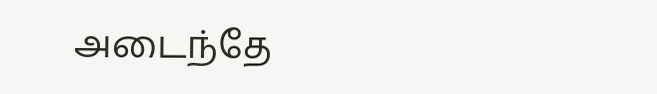அடைந்தே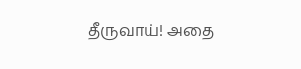தீருவாய்! அதை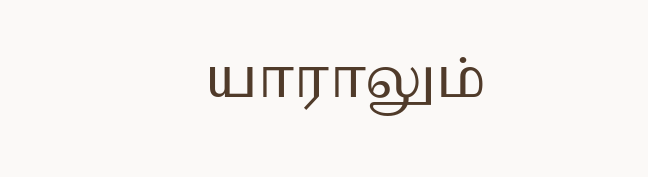யாராலும்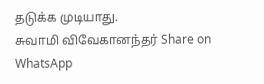தடுக்க முடியாது.
சுவாமி விவேகானந்தர் Share on WhatsApp